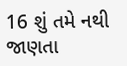16 શું તમે નથી જાણતા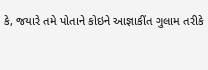કે, જયારે તમે પોતાને કોઇને આજ્ઞાકીંત ગુલામ તરીકે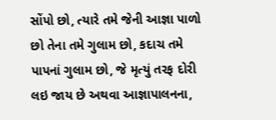સોંપો છો, ત્યારે તમે જેની આજ્ઞા પાળો છો તેના તમે ગુલામ છો, કદાચ તમે પાપનાં ગુલામ છો, જે મૃત્યું તરફ દોરી લઇ જાય છે અથવા આજ્ઞાપાલનના,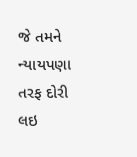જે તમને ન્યાયપણા તરફ દોરી લઇ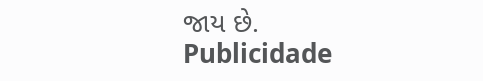જાય છે.
Publicidade